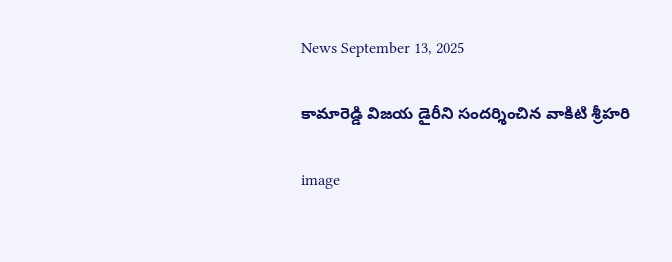News September 13, 2025

కామారెడ్డి విజయ డైరీని సందర్శించిన వాకిటి శ్రీహరి

image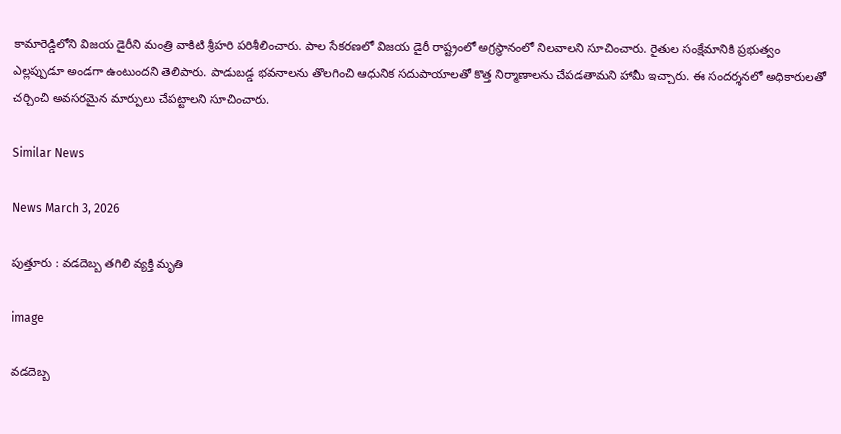కామారెడ్డిలోని విజయ డైరీని మంత్రి వాకిటి శ్రీహరి పరిశీలించారు. పాల సేకరణలో విజయ డైరీ రాష్ట్రంలో అగ్రస్థానంలో నిలవాలని సూచించారు. రైతుల సంక్షేమానికి ప్రభుత్వం ఎల్లప్పుడూ అండగా ఉంటుందని తెలిపారు. పాడుబడ్డ భవనాలను తొలగించి ఆధునిక సదుపాయాలతో కొత్త నిర్మాణాలను చేపడతామని హామీ ఇచ్చారు. ఈ సందర్శనలో అధికారులతో చర్చించి అవసరమైన మార్పులు చేపట్టాలని సూచించారు.

Similar News

News March 3, 2026

పుత్తూరు : వడదెబ్బ తగిలి వ్యక్తి మృతి

image

వడదెబ్బ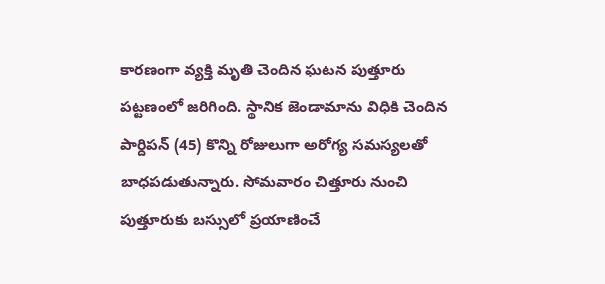కారణంగా వ్యక్తి మృతి చెందిన ఘటన పుత్తూరు పట్టణంలో జరిగింది. స్థానిక జెండామాను విధికి చెందిన పార్దిపన్ (45) కొన్ని రోజులుగా అరోగ్య సమస్యలతో బాధపడుతున్నారు. సోమవారం చిత్తూరు నుంచి పుత్తూరుకు బస్సులో ప్రయాణించే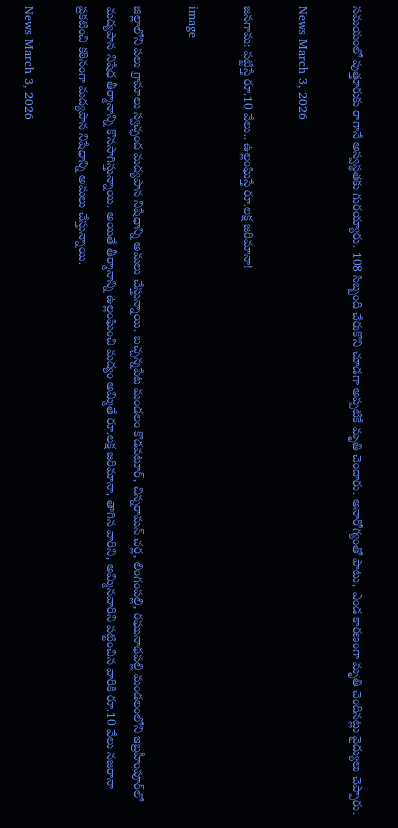సమయంలో పుత్తూరుకు రాగానే అస్వస్థతకు గురయ్యారు. 108 సిబ్బంది చేరుకొని చూడగా అప్పటికే మృతి చెందారు. అనారోగ్యంతో పాటు, ఎండ కారణంగా మృతి చెందినట్లు వైద్యులు చెప్పారు.

News March 3, 2026

జనగామ: పట్టిస్తే రూ.10 వేలు.. ఉల్లంఘిస్తే రూ.లక్ష జరిమానా!

image

జిల్లాలోని పలు గ్రామాలు స్వచ్ఛంద మద్యపాన నిషేధాన్ని అమలు చేస్తున్నాయి. బచ్చన్నపేట మండలం కొడవటూర్, చిన్నరామన్ చర్ల, లింగంపల్లి, రఘునాథపల్లి మండలంలోని ఇబ్రహీంపూర్‌లో మద్యపాన నిషేధ తీర్మానాన్ని కొనసాగిస్తున్నాయి. అయితే తీర్మానాన్ని ఉల్లంఘించి మద్యం అమ్మితే రూ.లక్ష జరిమానా, తాగిన వారిని, అమ్మినవారిని పట్టించిన వారికి రూ.10 వేలు నజరానా ప్రకటించి కఠినంగా మద్యపాన నిషేధాన్ని అమలు చేస్తున్నాయి.

News March 3, 2026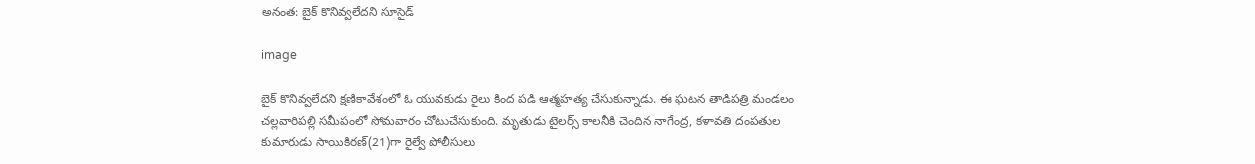అనంత: బైక్ కొనివ్వలేదని సూసైడ్

image

బైక్ కొనివ్వలేదని క్షణికావేశంలో ఓ యువకుడు రైలు కింద పడి ఆత్మహత్య చేసుకున్నాడు. ఈ ఘటన తాడిపత్రి మండలం చల్లవారిపల్లి సమీపంలో సోమవారం చోటుచేసుకుంది. మృతుడు టైలర్స్ కాలనీకి చెందిన నాగేంద్ర, కళావతి దంపతుల కుమారుడు సాయికిరణ్‌(21)గా రైల్వే పోలీసులు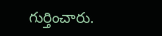గుర్తించారు.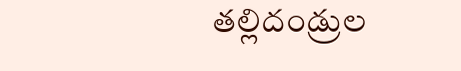తల్లిదండ్రుల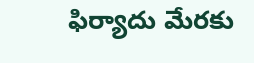ఫిర్యాదు మేరకు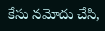కేసు నమోదు చేసి,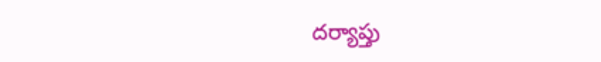దర్యాప్తు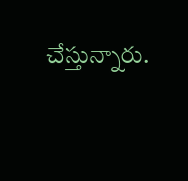చేస్తున్నారు.